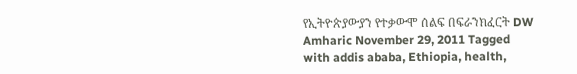የኢትዮጵያውያን የተቃውሞ ሰልፍ በፍራንክፈርት DW Amharic November 29, 2011 Tagged with addis ababa, Ethiopia, health,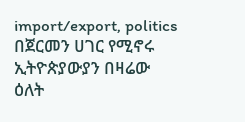import/export, politics በጀርመን ሀገር የሚኖሩ ኢትዮጵያውያን በዛሬው ዕለት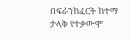በፍራንክፈርት ከተማ ታላቅ የተቃውሞ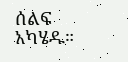ሰልፍ አካሄዱ።